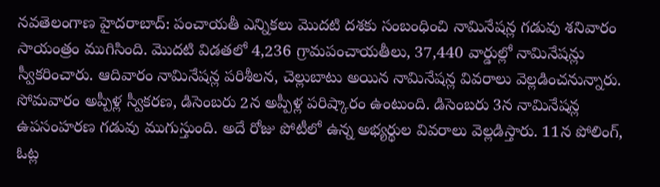నవతెలంగాణ హైదరాబాద్: పంచాయతీ ఎన్నికలు మొదటి దశకు సంబంధించి నామినేషన్ల గడువు శనివారం సాయంత్రం ముగిసింది. మొదటి విడతలో 4,236 గ్రామపంచాయతీలు, 37,440 వార్డుల్లో నామినేషన్లు స్వీకరించారు. ఆదివారం నామినేషన్ల పరిశీలన, చెల్లుబాటు అయిన నామినేషన్ల వివరాలు వెల్లడించనున్నారు. సోమవారం అప్పీళ్ల స్వీకరణ, డిసెంబరు 2న అప్పీళ్ల పరిష్కారం ఉంటుంది. డిసెంబరు 3న నామినేషన్ల ఉపసంహరణ గడువు ముగుస్తుంది. అదే రోజు పోటీలో ఉన్న అభ్యర్థుల వివరాలు వెల్లడిస్తారు. 11న పోలింగ్, ఓట్ల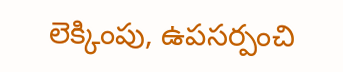లెక్కింపు, ఉపసర్పంచి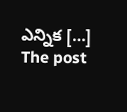ఎన్నిక […]
The post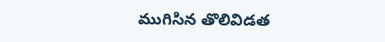ముగిసిన తొలివిడత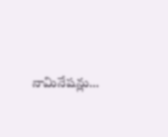నామినేషన్లు…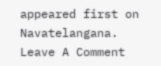appeared first on Navatelangana.
Leave A Comment